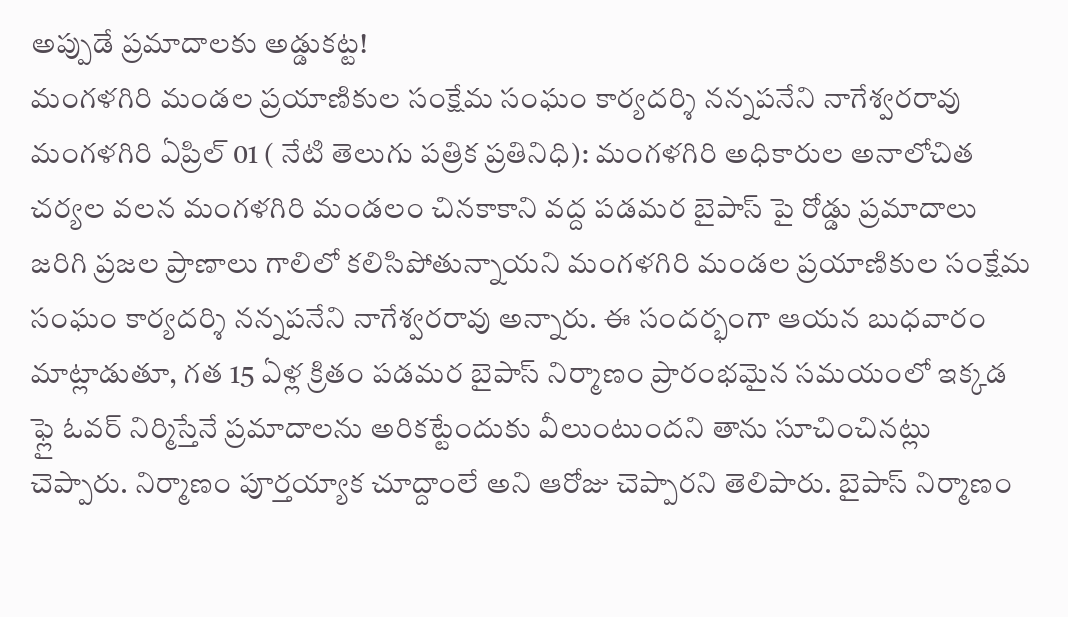అప్పుడే ప్రమాదాలకు అడ్డుకట్ట!
మంగళగిరి మండల ప్రయాణికుల సంక్షేమ సంఘం కార్యదర్శి నన్నపనేని నాగేశ్వరరావు
మంగళగిరి ఏప్రిల్ 01 ( నేటి తెలుగు పత్రిక ప్రతినిధి): మంగళగిరి అధికారుల అనాలోచిత చర్యల వలన మంగళగిరి మండలం చినకాకాని వద్ద పడమర బైపాస్ పై రోడ్డు ప్రమాదాలు జరిగి ప్రజల ప్రాణాలు గాలిలో కలిసిపోతున్నాయని మంగళగిరి మండల ప్రయాణికుల సంక్షేమ సంఘం కార్యదర్శి నన్నపనేని నాగేశ్వరరావు అన్నారు. ఈ సందర్భంగా ఆయన బుధవారం మాట్లాడుతూ, గత 15 ఏళ్ల క్రితం పడమర బైపాస్ నిర్మాణం ప్రారంభమైన సమయంలో ఇక్కడ ఫ్లై ఓవర్ నిర్మిస్తేనే ప్రమాదాలను అరికట్టేందుకు వీలుంటుందని తాను సూచించినట్లు చెప్పారు. నిర్మాణం పూర్తయ్యాక చూద్దాంలే అని ఆరోజు చెప్పారని తెలిపారు. బైపాస్ నిర్మాణం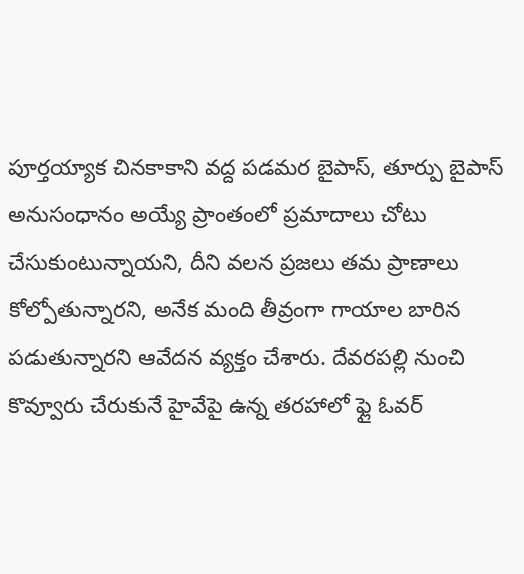పూర్తయ్యాక చినకాకాని వద్ద పడమర బైపాస్, తూర్పు బైపాస్ అనుసంధానం అయ్యే ప్రాంతంలో ప్రమాదాలు చోటు చేసుకుంటున్నాయని, దీని వలన ప్రజలు తమ ప్రాణాలు కోల్పోతున్నారని, అనేక మంది తీవ్రంగా గాయాల బారిన పడుతున్నారని ఆవేదన వ్యక్తం చేశారు. దేవరపల్లి నుంచి కొవ్వూరు చేరుకునే హైవేపై ఉన్న తరహాలో ఫ్లై ఓవర్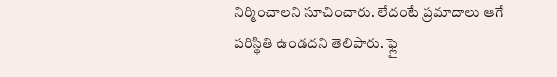నిర్మించాలని సూచించారు. లేదంటే ప్రమాదాలు ఆగే పరిస్థితి ఉండదని తెలిపారు. ఫ్లై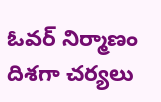ఓవర్ నిర్మాణం దిశగా చర్యలు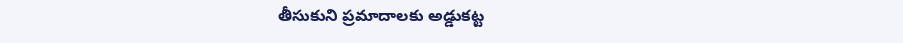తీసుకుని ప్రమాదాలకు అడ్డుకట్ట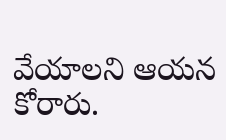వేయాలని ఆయన కోరారు.